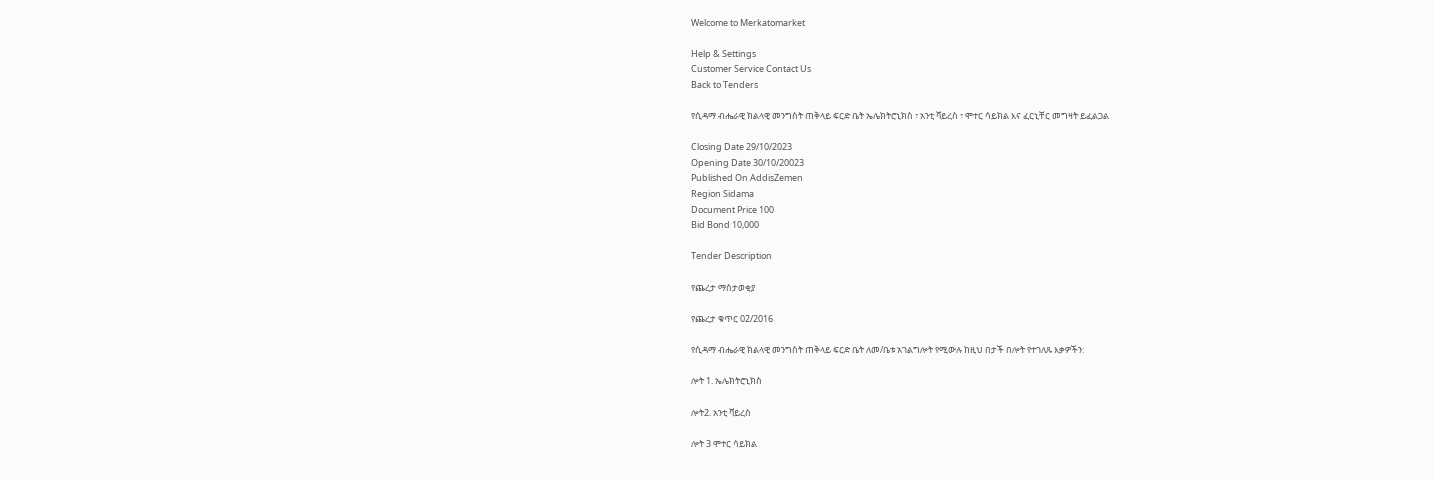Welcome to Merkatomarket

Help & Settings
Customer Service Contact Us
Back to Tenders

የሲዳማ ብሔራዊ ክልላዊ መንግስት ጠቅላይ ፍርድ ቤት ኤሌክትሮኒክስ ፣ አንቲ ቫይረስ ፣ ሞተር ሳይክል እና ፈርኒቸር መግዛት ይፈልጋል

Closing Date 29/10/2023
Opening Date 30/10/20023
Published On AddisZemen
Region Sidama
Document Price 100
Bid Bond 10,000

Tender Description

የጨረታ ማስታወቂያ

የጨረታ ቁጥር 02/2016

የሲዳማ ብሔራዊ ክልላዊ መንግስት ጠቅላይ ፍርድ ቤት ለመ/ቤቱ አገልግሎት የሚውሉ ከዚህ በታች በሎት የተገለጹ እቃዎችን:

ሎት 1. ኤሌክትሮኒክስ

ሎት2. አንቲ ቫይረስ

ሎት 3 ሞተር ሳይክል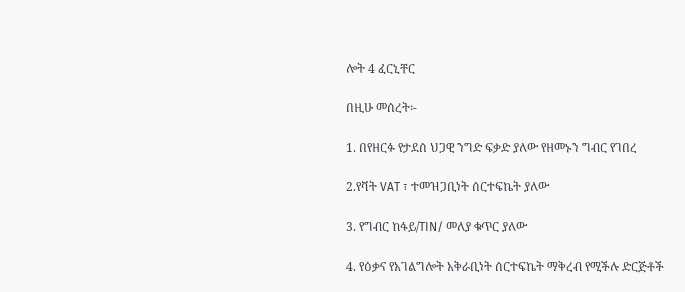ሎት 4 ፈርኒቸር

በዚሁ መሰረት፡-

1. በየዘርፉ የታደሰ ህጋዊ ንግድ ፍቃድ ያለው የዘመኑን ግብር የገበረ

2.የቫት VAT ፣ ተመዝጋቢነት ሰርተፍኬት ያለው

3. የግብር ከፋይ/TIN/ መለያ ቁጥር ያለው

4. የዕቃና የአገልግሎት አቅራቢነት ሰርተፍኬት ማቅረብ የሚችሉ ድርጅቶች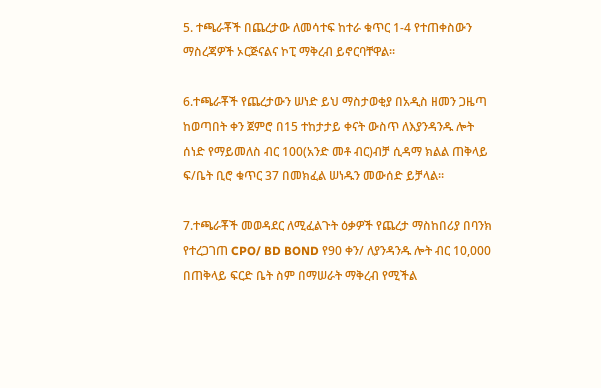5. ተጫራቾች በጨረታው ለመሳተፍ ከተራ ቁጥር 1-4 የተጠቀስውን ማስረጃዎች ኦርጅናልና ኮፒ ማቅረብ ይኖርባቸዋል፡፡

6.ተጫራቾች የጨረታውን ሠነድ ይህ ማስታወቂያ በአዲስ ዘመን ጋዜጣ ከወጣበት ቀን ጀምሮ በ15 ተከታታይ ቀናት ውስጥ ለእያንዳንዱ ሎት ሰነድ የማይመለስ ብር 100(አንድ መቶ ብር)ብቻ ሲዳማ ክልል ጠቅላይ ፍ/ቤት ቢሮ ቁጥር 37 በመክፈል ሠነዱን መውሰድ ይቻላል።

7.ተጫራቾች መወዳደር ለሚፈልጉት ዕቃዎች የጨረታ ማስከበሪያ በባንክ የተረጋገጠ CPO/ BD BOND የ90 ቀን/ ለያንዳንዱ ሎት ብር 10,000 በጠቅላይ ፍርድ ቤት ስም በማሠራት ማቅረብ የሚችል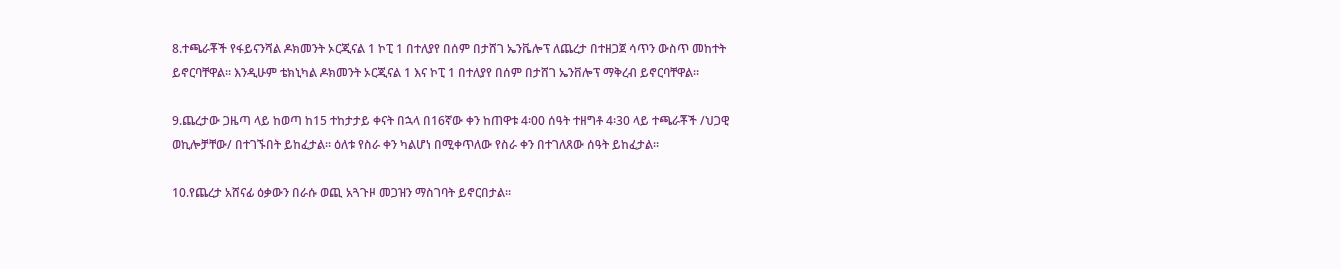8.ተጫራቾች የፋይናንሻል ዶክመንት ኦርጂናል 1 ኮፒ 1 በተለያየ በሰም በታሸገ ኤንቬሎፕ ለጨረታ በተዘጋጀ ሳጥን ውስጥ መከተት ይኖርባቸዋል፡፡ እንዲሁም ቴክኒካል ዶክመንት ኦርጂናል 1 እና ኮፒ 1 በተለያየ በሰም በታሸገ ኤንቨሎፕ ማቅረብ ይኖርባቸዋል፡፡

9.ጨረታው ጋዜጣ ላይ ከወጣ ከ15 ተከታታይ ቀናት በኋላ በ16ኛው ቀን ከጠዋቱ 4፡00 ሰዓት ተዘግቶ 4፡30 ላይ ተጫራቾች /ህጋዊ ወኪሎቻቸው/ በተገኙበት ይከፈታል፡፡ ዕለቱ የስራ ቀን ካልሆነ በሚቀጥለው የስራ ቀን በተገለጸው ሰዓት ይከፈታል፡፡

10.የጨረታ አሸናፊ ዕቃውን በራሱ ወጪ አጓጉዞ መጋዝን ማስገባት ይኖርበታል፡፡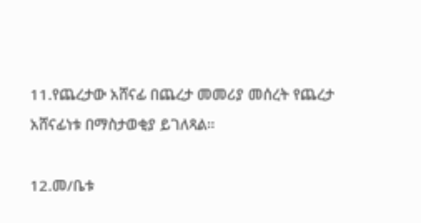11.የጨረታው አሸናፊ በጨረታ መመሪያ መሰረት የጨረታ አሸናፊነቱ በማስታወቂያ ይገለጻል።

12.መ/ቤቱ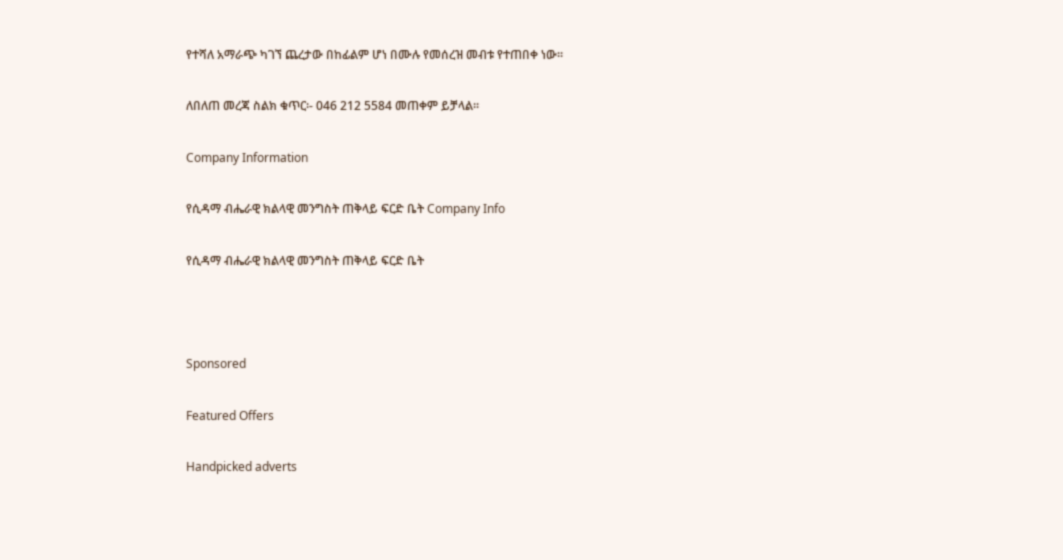የተሻለ አማራጭ ካገኘ ጨረታው በከፊልም ሆነ በሙሉ የመሰረዝ መብቱ የተጠበቀ ነው፡፡

ለበለጠ መረጃ ስልክ ቁጥር፡- 046 212 5584 መጠቀም ይቻላል፡፡

Company Information

የሲዳማ ብሔራዊ ክልላዊ መንግስት ጠቅላይ ፍርድ ቤት Company Info

የሲዳማ ብሔራዊ ክልላዊ መንግስት ጠቅላይ ፍርድ ቤት



Sponsored

Featured Offers

Handpicked adverts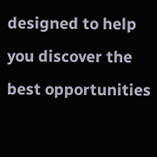designed to help you discover the best opportunities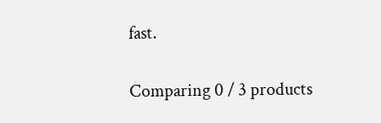fast.

Comparing 0 / 3 products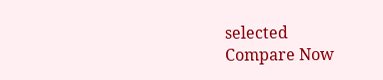selected
Compare Now